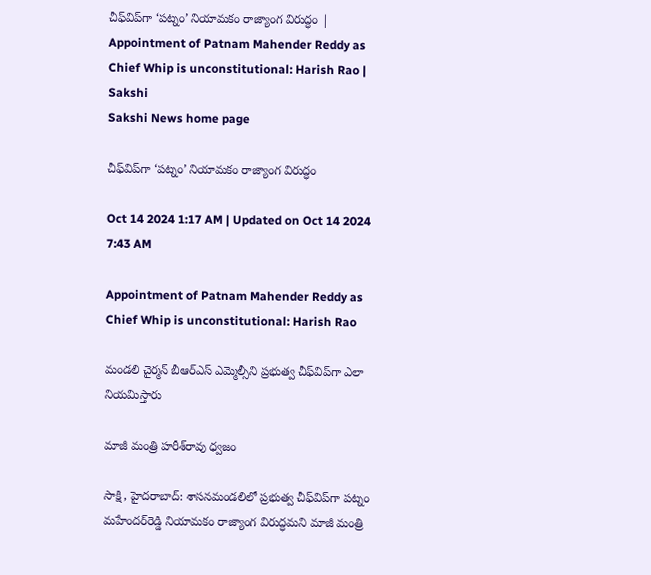చీఫ్‌విప్‌గా ‘పట్నం’ నియామకం రాజ్యాంగ విరుద్ధం | Appointment of Patnam Mahender Reddy as Chief Whip is unconstitutional: Harish Rao | Sakshi
Sakshi News home page

చీఫ్‌విప్‌గా ‘పట్నం’ నియామకం రాజ్యాంగ విరుద్ధం

Oct 14 2024 1:17 AM | Updated on Oct 14 2024 7:43 AM

Appointment of Patnam Mahender Reddy as Chief Whip is unconstitutional: Harish Rao

మండలి చైర్మన్‌ బీఆర్‌ఎస్‌ ఎమ్మెల్సీని ప్రభుత్వ చీఫ్‌విప్‌గా ఎలా నియమిస్తారు

మాజీ మంత్రి హరీశ్‌రావు ధ్వజం

సాక్షి, హైదరాబాద్‌: శాసనమండలిలో ప్రభుత్వ చీఫ్‌విప్‌గా పట్నం మహేందర్‌రెడ్డి నియామకం రాజ్యాంగ విరుద్ధమని మాజీ మంత్రి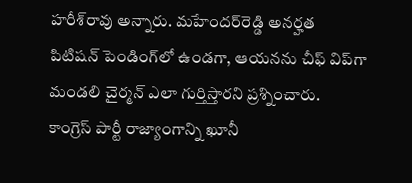హరీశ్‌రావు అన్నారు. మహేందర్‌రెడ్డి అనర్హత పిటిషన్‌ పెండింగ్‌లో ఉండగా, ఆయనను చీఫ్‌ విప్‌గా మండలి చైర్మన్‌ ఎలా గుర్తిస్తారని ప్రశ్నించారు. కాంగ్రెస్‌ పార్టీ రాజ్యాంగాన్ని ఖూనీ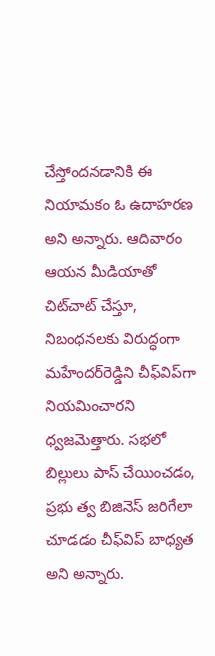చేస్తోందనడానికి ఈ నియామకం ఓ ఉదాహరణ అని అన్నారు. ఆదివారం ఆయన మీడియాతో చిట్‌చాట్‌ చేస్తూ, నిబంధనలకు విరుద్ధంగా మహేందర్‌రెడ్డిని చీఫ్‌విప్‌గా నియమించారని ధ్వజమెత్తారు. సభలో బిల్లులు పాస్‌ చేయించడం, ప్రభు త్వ బిజినెస్‌ జరిగేలా చూడడం చీఫ్‌విప్‌ బాధ్యత అని అన్నారు.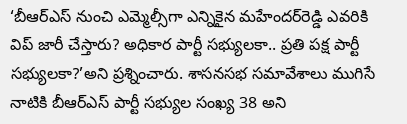‘బీఆర్‌ఎస్‌ నుంచి ఎమ్మెల్సీగా ఎన్నికైన మహేందర్‌రెడ్డి ఎవరికి విప్‌ జారీ చేస్తారు? అధికార పార్టీ సభ్యులకా.. ప్రతి పక్ష పార్టీ సభ్యులకా?’అని ప్రశ్నించారు. శాసనసభ సమావేశాలు ముగిసే నాటికి బీఆర్‌ఎస్‌ పార్టీ సభ్యుల సంఖ్య 38 అని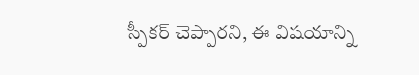స్పీకర్‌ చెప్పారని, ఈ విషయాన్ని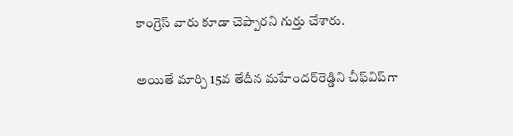కాంగ్రెస్‌ వారు కూడా చెప్పారని గుర్తు చేశారు.

అయితే మార్చి 15వ తేదీన మహేందర్‌రెడ్డిని చీఫ్‌విప్‌గా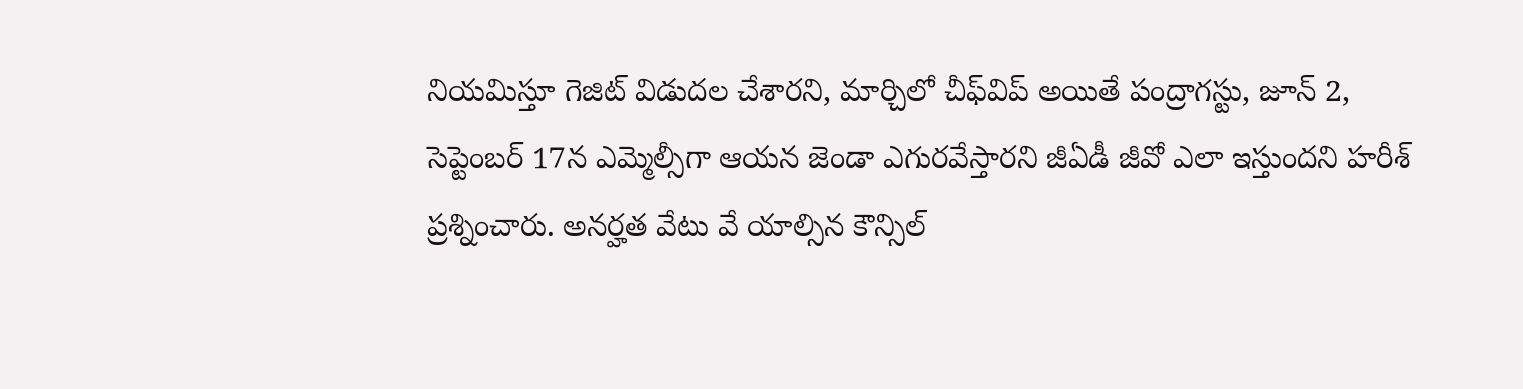నియమిస్తూ గెజిట్‌ విడుదల చేశారని, మార్చిలో చీఫ్‌విప్‌ అయితే పంద్రాగస్టు, జూన్‌ 2, సెప్టెంబర్‌ 17న ఎమ్మెల్సీగా ఆయన జెండా ఎగురవేస్తారని జీఏడీ జీవో ఎలా ఇస్తుందని హరీశ్‌ ప్రశ్నించారు. అనర్హత వేటు వే యాల్సిన కౌన్సిల్‌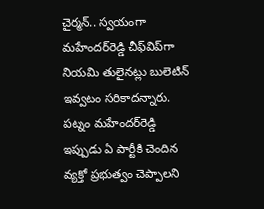చైర్మన్‌.. స్వయంగా మహేందర్‌రెడ్డి చీఫ్‌విప్‌గా నియమి తులైనట్లు బులెటిన్‌ ఇవ్వటం సరికాదన్నారు. పట్నం మహేందర్‌రెడ్డి ఇప్పుడు ఏ పార్టీకి చెందిన వ్యక్తో ప్రభుత్వం చెప్పాలని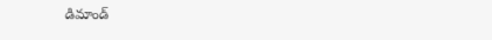డిమాండ్‌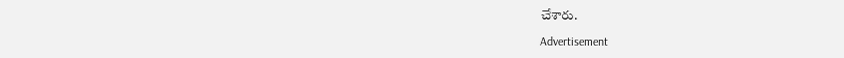చేశారు.

Advertisement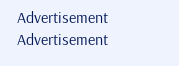Advertisement
Advertisement